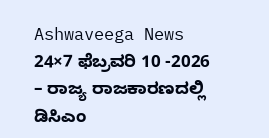Ashwaveega News 24×7 ಫೆಬ್ರವರಿ 10 -2026 – ರಾಜ್ಯ ರಾಜಕಾರಣದಲ್ಲಿ ಡಿಸಿಎಂ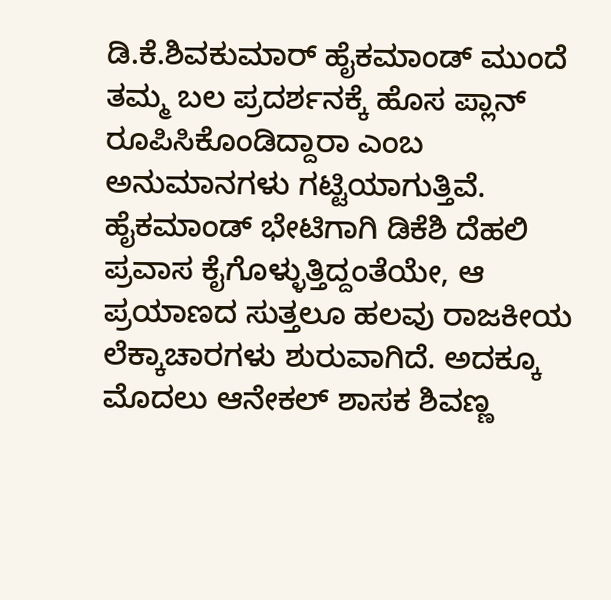ಡಿ.ಕೆ.ಶಿವಕುಮಾರ್ ಹೈಕಮಾಂಡ್ ಮುಂದೆ ತಮ್ಮ ಬಲ ಪ್ರದರ್ಶನಕ್ಕೆ ಹೊಸ ಪ್ಲಾನ್ ರೂಪಿಸಿಕೊಂಡಿದ್ದಾರಾ ಎಂಬ ಅನುಮಾನಗಳು ಗಟ್ಟಿಯಾಗುತ್ತಿವೆ.
ಹೈಕಮಾಂಡ್ ಭೇಟಿಗಾಗಿ ಡಿಕೆಶಿ ದೆಹಲಿ ಪ್ರವಾಸ ಕೈಗೊಳ್ಳುತ್ತಿದ್ದಂತೆಯೇ, ಆ ಪ್ರಯಾಣದ ಸುತ್ತಲೂ ಹಲವು ರಾಜಕೀಯ ಲೆಕ್ಕಾಚಾರಗಳು ಶುರುವಾಗಿದೆ. ಅದಕ್ಕೂ ಮೊದಲು ಆನೇಕಲ್ ಶಾಸಕ ಶಿವಣ್ಣ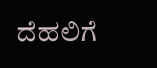ದೆಹಲಿಗೆ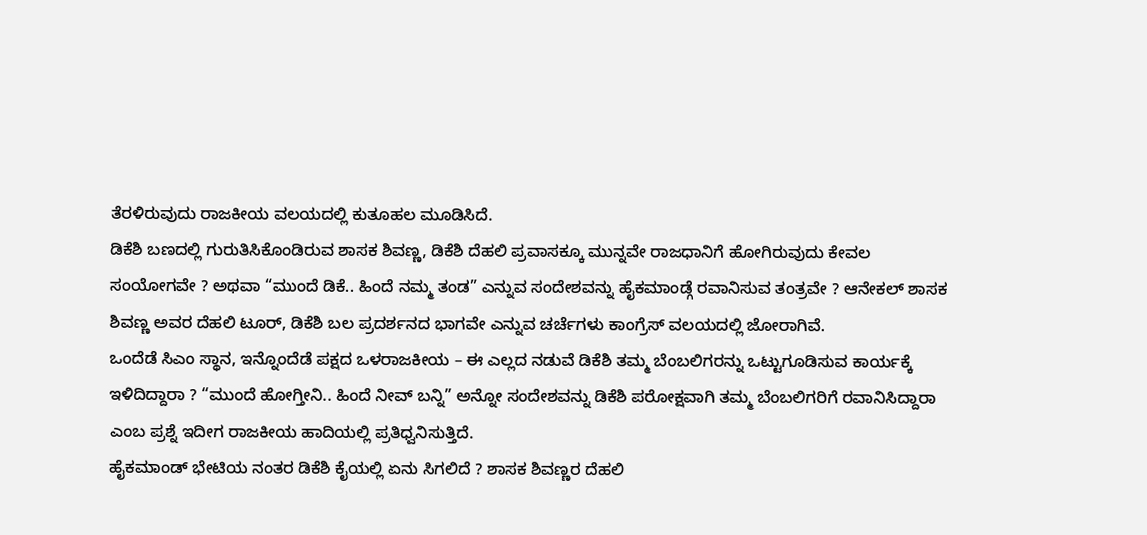ತೆರಳಿರುವುದು ರಾಜಕೀಯ ವಲಯದಲ್ಲಿ ಕುತೂಹಲ ಮೂಡಿಸಿದೆ.
ಡಿಕೆಶಿ ಬಣದಲ್ಲಿ ಗುರುತಿಸಿಕೊಂಡಿರುವ ಶಾಸಕ ಶಿವಣ್ಣ, ಡಿಕೆಶಿ ದೆಹಲಿ ಪ್ರವಾಸಕ್ಕೂ ಮುನ್ನವೇ ರಾಜಧಾನಿಗೆ ಹೋಗಿರುವುದು ಕೇವಲ ಸಂಯೋಗವೇ ? ಅಥವಾ “ಮುಂದೆ ಡಿಕೆ.. ಹಿಂದೆ ನಮ್ಮ ತಂಡ” ಎನ್ನುವ ಸಂದೇಶವನ್ನು ಹೈಕಮಾಂಡ್ಗೆ ರವಾನಿಸುವ ತಂತ್ರವೇ ? ಆನೇಕಲ್ ಶಾಸಕ ಶಿವಣ್ಣ ಅವರ ದೆಹಲಿ ಟೂರ್, ಡಿಕೆಶಿ ಬಲ ಪ್ರದರ್ಶನದ ಭಾಗವೇ ಎನ್ನುವ ಚರ್ಚೆಗಳು ಕಾಂಗ್ರೆಸ್ ವಲಯದಲ್ಲಿ ಜೋರಾಗಿವೆ.
ಒಂದೆಡೆ ಸಿಎಂ ಸ್ಥಾನ, ಇನ್ನೊಂದೆಡೆ ಪಕ್ಷದ ಒಳರಾಜಕೀಯ – ಈ ಎಲ್ಲದ ನಡುವೆ ಡಿಕೆಶಿ ತಮ್ಮ ಬೆಂಬಲಿಗರನ್ನು ಒಟ್ಟುಗೂಡಿಸುವ ಕಾರ್ಯಕ್ಕೆ ಇಳಿದಿದ್ದಾರಾ ? “ಮುಂದೆ ಹೋಗ್ತೀನಿ.. ಹಿಂದೆ ನೀವ್ ಬನ್ನಿ” ಅನ್ನೋ ಸಂದೇಶವನ್ನು ಡಿಕೆಶಿ ಪರೋಕ್ಷವಾಗಿ ತಮ್ಮ ಬೆಂಬಲಿಗರಿಗೆ ರವಾನಿಸಿದ್ದಾರಾ ಎಂಬ ಪ್ರಶ್ನೆ ಇದೀಗ ರಾಜಕೀಯ ಹಾದಿಯಲ್ಲಿ ಪ್ರತಿಧ್ವನಿಸುತ್ತಿದೆ.
ಹೈಕಮಾಂಡ್ ಭೇಟಿಯ ನಂತರ ಡಿಕೆಶಿ ಕೈಯಲ್ಲಿ ಏನು ಸಿಗಲಿದೆ ? ಶಾಸಕ ಶಿವಣ್ಣರ ದೆಹಲಿ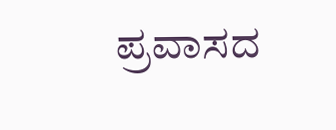ಪ್ರವಾಸದ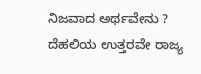ನಿಜವಾದ ಅರ್ಥವೇನು ? ದೆಹಲಿಯ ಉತ್ತರವೇ ರಾಜ್ಯ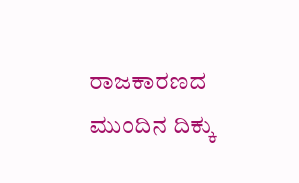ರಾಜಕಾರಣದ ಮುಂದಿನ ದಿಕ್ಕು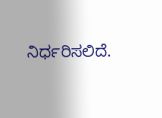ನಿರ್ಧರಿಸಲಿದೆ.